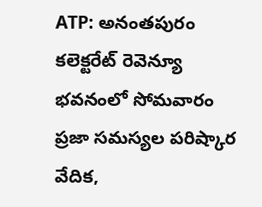ATP: అనంతపురం కలెక్టరేట్ రెవెన్యూ భవనంలో సోమవారం ప్రజా సమస్యల పరిష్కార వేదిక,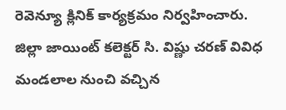రెవెన్యూ క్లినిక్ కార్యక్రమం నిర్వహించారు. జిల్లా జాయింట్ కలెక్టర్ సి. విష్ణు చరణ్ వివిధ మండలాల నుంచి వచ్చిన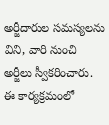అర్జీదారుల సమస్యలను విని, వారి నుంచి అర్జీలు స్వీకరించారు. ఈ కార్యక్రమంలో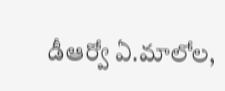డీఆర్వో ఏ.మాలోల,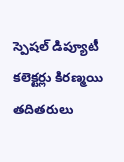స్పెషల్ డిప్యూటీ కలెక్టర్లు కిరణ్మయి తదితరులు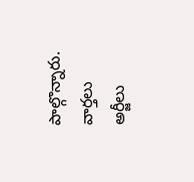పాల్గొన్నారు.
వార్తలు
అర్జీలు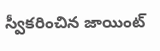స్వీకరించిన జాయింట్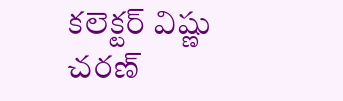కలెక్టర్ విష్ణు చరణ్